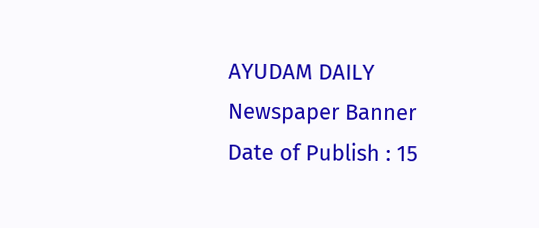AYUDAM DAILY
Newspaper Banner
Date of Publish : 15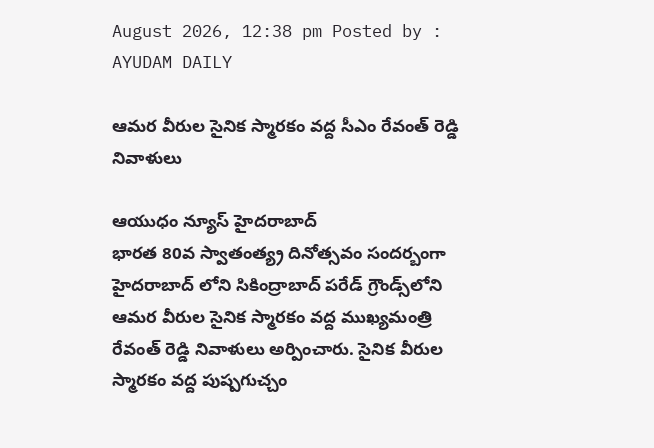August 2026, 12:38 pm Posted by : AYUDAM DAILY

ఆమ‌ర‌ వీరుల సైనిక స్మారకం వద్ద సీఎం రేవంత్ రెడ్డి నివాళులు

ఆయుధం న్యూస్ హైద‌రాబాద్
భారత 80వ స్వాతంత్య్ర దినోత్సవం సందర్బంగా హైద‌రాబాద్ లోని సికింద్రాబాద్ పరేడ్ గ్రౌండ్స్‌లోని ఆమ‌ర‌ వీరుల సైనిక స్మారకం వద్ద ముఖ్యమంత్రి రేవంత్ రెడ్డి నివాళులు అర్పించారు. సైనిక వీరుల స్మారకం వద్ద పుష్పగుచ్చం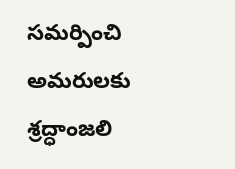సమర్పించి అమరులకు శ్రద్ధాంజలి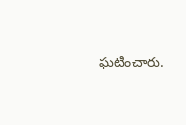ఘటించారు.